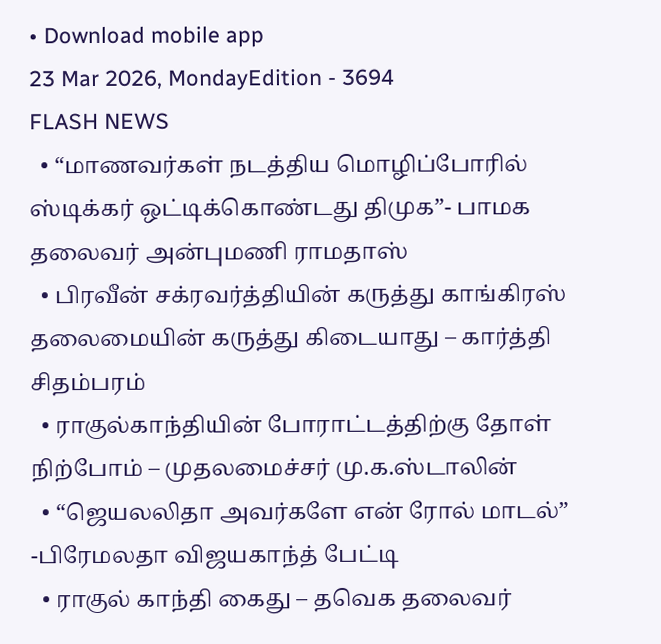• Download mobile app
23 Mar 2026, MondayEdition - 3694
FLASH NEWS
  • “மாணவர்கள் நடத்திய மொழிப்போரில் ஸ்டிக்கர் ஒட்டிக்கொண்டது திமுக”- பாமக தலைவர் அன்புமணி ராமதாஸ்
  • பிரவீன் சக்ரவர்த்தியின் கருத்து காங்கிரஸ் தலைமையின் கருத்து கிடையாது – கார்த்தி சிதம்பரம்
  • ராகுல்காந்தியின் போராட்டத்திற்கு தோள் நிற்போம் – முதலமைச்சர் மு.க.ஸ்டாலின்
  • “ஜெயலலிதா அவர்களே என் ரோல் மாடல்” -பிரேமலதா விஜயகாந்த் பேட்டி
  • ராகுல் காந்தி கைது – தவெக தலைவர்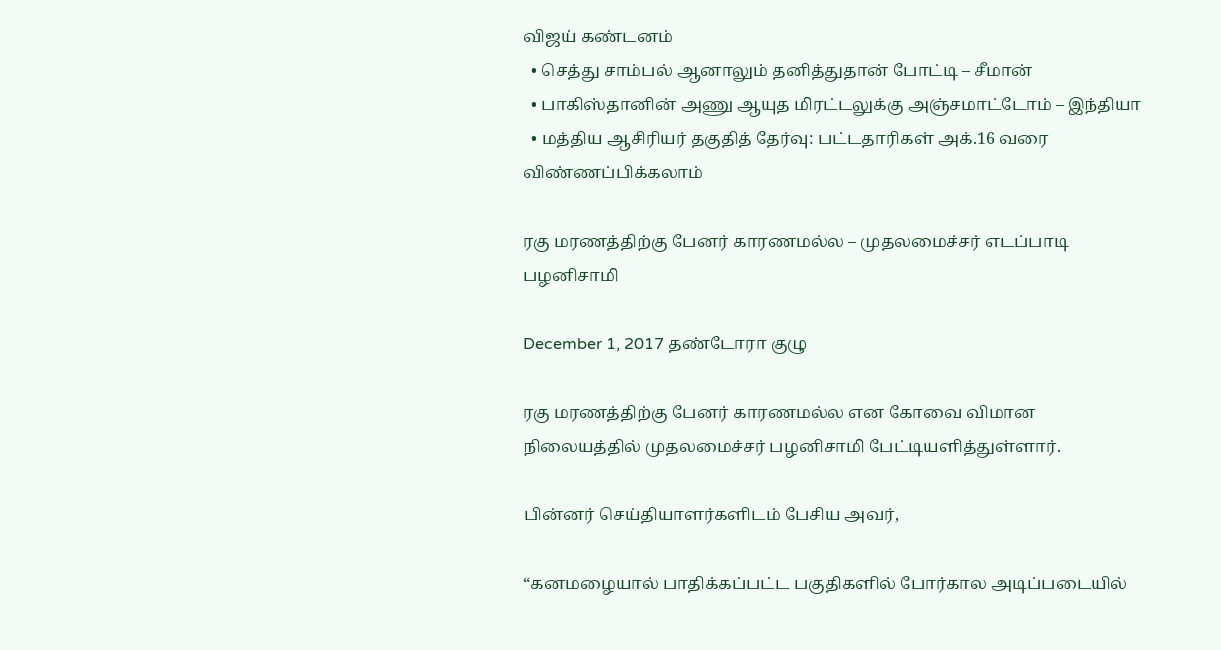விஜய் கண்டனம்
  • செத்து சாம்பல் ஆனாலும் தனித்துதான் போட்டி – சீமான்
  • பாகிஸ்தானின் அணு ஆயுத மிரட்டலுக்கு அஞ்சமாட்டோம் – இந்தியா
  • மத்திய ஆசிரியர் தகுதித் தேர்வு: பட்டதாரிகள் அக்.16 வரை விண்ணப்பிக்கலாம்

ரகு மரணத்திற்கு பேனர் காரணமல்ல – முதலமைச்சர் எடப்பாடி பழனிசாமி

December 1, 2017 தண்டோரா குழு

ரகு மரணத்திற்கு பேனர் காரணமல்ல என கோவை விமான நிலையத்தில் முதலமைச்சர் பழனிசாமி பேட்டியளித்துள்ளார்.

பின்னர் செய்தியாளர்களிடம் பேசிய அவர்,

“கனமழையால் பாதிக்கப்பட்ட பகுதிகளில் போர்கால அடிப்படையில்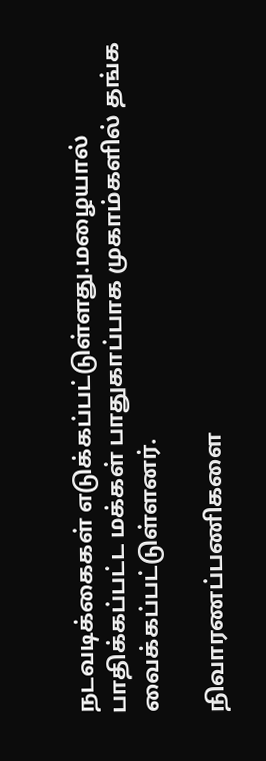நடவடிக்கைகள் எடுக்கப்பட்டுள்ளது.மழையால் பாதிக்கப்பட்ட மக்கள் பாதுகாப்பாக முகாம்களில் தங்க வைக்கப்பட்டுள்ளனர்.

நிவாரணப்பணிகளை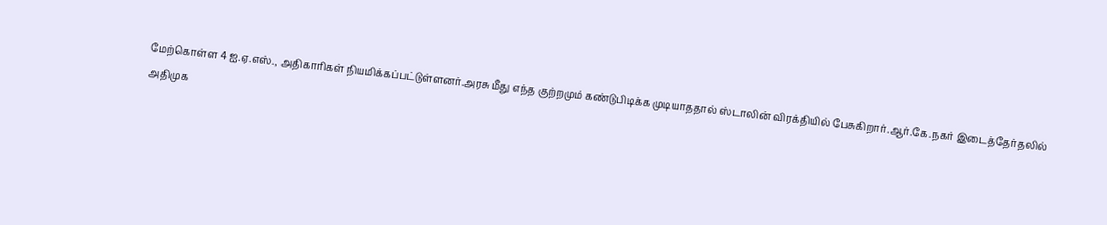மேற்கொள்ள 4 ஐ.ஏ.எஸ்., அதிகாரிகள் நியமிக்கப்பட்டுள்ளனர்.அரசு மீது எந்த குற்றமும் கண்டுபிடிக்க முடியாததால் ஸ்டாலின் விரக்தியில் பேசுகிறார்.ஆர்.கே.நகர் இடைத்தேர்தலில் அதிமுக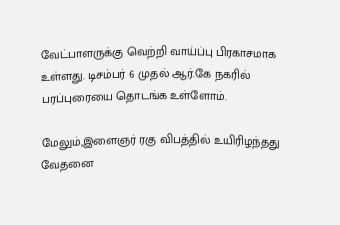வேட்பாளருக்கு வெற்றி வாய்ப்பு பிரகாசமாக உள்ளது. டிசம்பர் 6 முதல் ஆர்.கே நகரில் பரப்புரையை தொடங்க உள்ளோம்.

மேலும்,இளைஞர் ரகு விபத்தில் உயிரிழந்தது வேதனை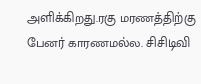அளிக்கிறது.ரகு மரணத்திற்கு பேனர் காரணமல்ல. சிசிடிவி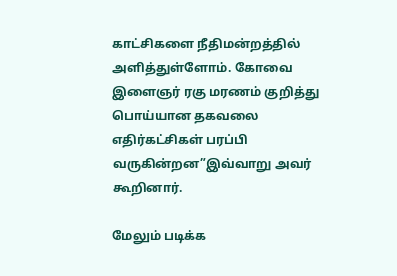காட்சிகளை நீதிமன்றத்தில் அளித்துள்ளோம். கோவை இளைஞர் ரகு மரணம் குறித்து பொய்யான தகவலை எதிர்கட்சிகள் பரப்பி வருகின்றன”இவ்வாறு அவர் கூறினார்.

மேலும் படிக்க